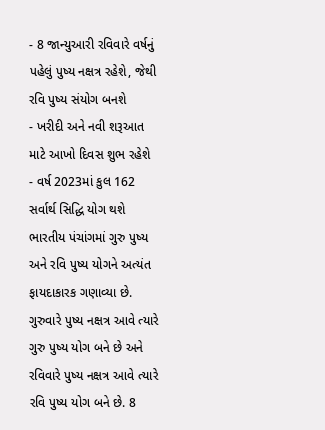- 8 જાન્યુઆરી રવિવારે વર્ષનું પહેલું પુષ્ય નક્ષત્ર રહેશે, જેથી રવિ પુષ્ય સંયોગ બનશે
- ખરીદી અને નવી શરૂઆત માટે આખો દિવસ શુભ રહેશે
- વર્ષ 2023માં કુલ 162 સર્વાર્થ સિદ્ધિ યોગ થશે
ભારતીય પંચાંગમાં ગુરુ પુષ્ય અને રવિ પુષ્ય યોગને અત્યંત ફાયદાકારક ગણાવ્યા છે. ગુરુવારે પુષ્ય નક્ષત્ર આવે ત્યારે ગુરુ પુષ્ય યોગ બને છે અને રવિવારે પુષ્ય નક્ષત્ર આવે ત્યારે રવિ પુષ્ય યોગ બને છે. 8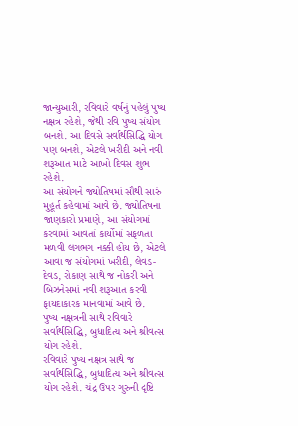જાન્યુઆરી, રવિવારે વર્ષનું પહેલું પુષ્ય નક્ષત્ર રહેશે, જેથી રવિ પુષ્ય સંયોગ બનશે. આ દિવસે સર્વાર્થસિદ્ધિ યોગ પણ બનશે, એટલે ખરીદી અને નવી શરૂઆત માટે આખો દિવસ શુભ રહેશે.
આ સંયોગને જ્યોતિષમાં સૌથી સારું મુહૂર્ત કહેવામાં આવે છે. જ્યોતિષના જાણકારો પ્રમાણે, આ સંયોગમાં કરવામાં આવતાં કાર્યોમાં સફળતા મળવી લગભગ નક્કી હોય છે, એટલે આવા જ સંયોગમાં ખરીદી, લેવડ-દેવડ, રોકાણ સાથે જ નોકરી અને બિઝનેસમાં નવી શરૂઆત કરવી ફાયદાકારક માનવામાં આવે છે.
પુષ્ય નક્ષત્રની સાથે રવિવારે સર્વાર્થસિદ્ધિ, બુધાદિત્ય અને શ્રીવત્સ યોગ રહેશે.
રવિવારે પુષ્ય નક્ષત્ર સાથે જ સર્વાર્થસિદ્ધિ, બુધાદિત્ય અને શ્રીવત્સ યોગ રહેશે. ચંદ્ર ઉપર ગુરુની દૃષ્ટિ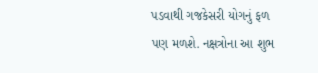પડવાથી ગજકેસરી યોગનું ફળ પણ મળશે. નક્ષત્રોના આ શુભ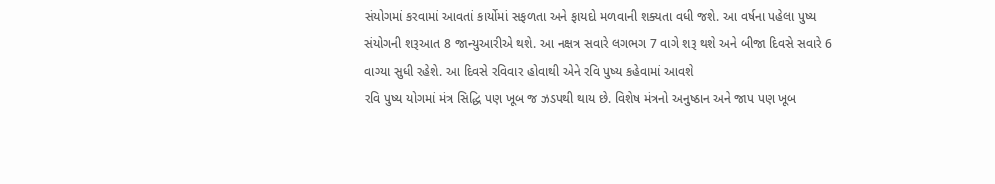સંયોગમાં કરવામાં આવતાં કાર્યોમાં સફળતા અને ફાયદો મળવાની શક્યતા વધી જશે. આ વર્ષના પહેલા પુષ્ય સંયોગની શરૂઆત 8 જાન્યુઆરીએ થશે. આ નક્ષત્ર સવારે લગભગ 7 વાગે શરૂ થશે અને બીજા દિવસે સવારે 6 વાગ્યા સુધી રહેશે. આ દિવસે રવિવાર હોવાથી એને રવિ પુષ્ય કહેવામાં આવશે
રવિ પુષ્ય યોગમાં મંત્ર સિદ્ધિ પણ ખૂબ જ ઝડપથી થાય છે. વિશેષ મંત્રનો અનુષ્ઠાન અને જાપ પણ ખૂબ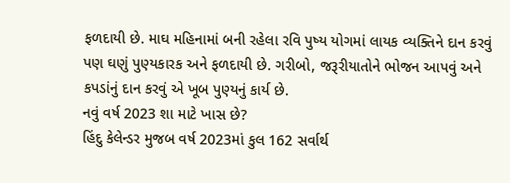ફળદાયી છે. માઘ મહિનામાં બની રહેલા રવિ પુષ્ય યોગમાં લાયક વ્યક્તિને દાન કરવું પણ ઘણું પુણ્યકારક અને ફળદાયી છે. ગરીબો, જરૂરીયાતોને ભોજન આપવું અને કપડાંનું દાન કરવું એ ખૂબ પુણ્યનું કાર્ય છે.
નવું વર્ષ 2023 શા માટે ખાસ છે?
હિંદુ કેલેન્ડર મુજબ વર્ષ 2023માં કુલ 162 સર્વાર્થ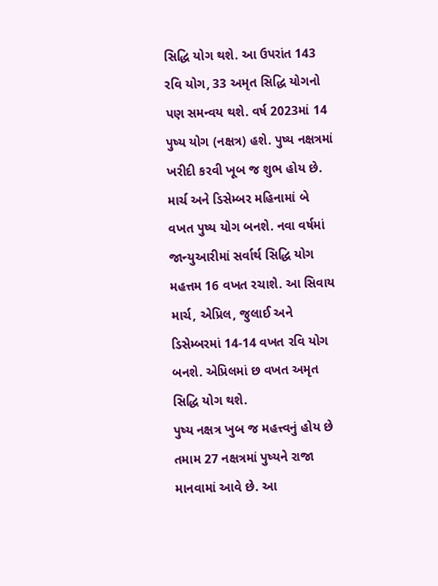સિદ્ધિ યોગ થશે. આ ઉપરાંત 143 રવિ યોગ, 33 અમૃત સિદ્ધિ યોગનો પણ સમન્વય થશે. વર્ષ 2023માં 14 પુષ્ય યોગ (નક્ષત્ર) હશે. પુષ્ય નક્ષત્રમાં ખરીદી કરવી ખૂબ જ શુભ હોય છે. માર્ચ અને ડિસેમ્બર મહિનામાં બે વખત પુષ્ય યોગ બનશે. નવા વર્ષમાં જાન્યુઆરીમાં સર્વાર્થ સિદ્ધિ યોગ મહત્તમ 16 વખત રચાશે. આ સિવાય માર્ચ, એપ્રિલ, જુલાઈ અને ડિસેમ્બરમાં 14-14 વખત રવિ યોગ બનશે. એપ્રિલમાં છ વખત અમૃત સિદ્ધિ યોગ થશે.
પુષ્ય નક્ષત્ર ખુબ જ મહત્ત્વનું હોય છે
તમામ 27 નક્ષત્રમાં પુષ્યને રાજા માનવામાં આવે છે. આ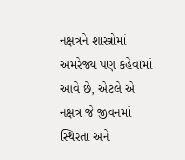નક્ષત્રને શાસ્ત્રોમાં અમરેજ્ય પણ કહેવામાં આવે છે, એટલે એ નક્ષત્ર જે જીવનમાં સ્થિરતા અને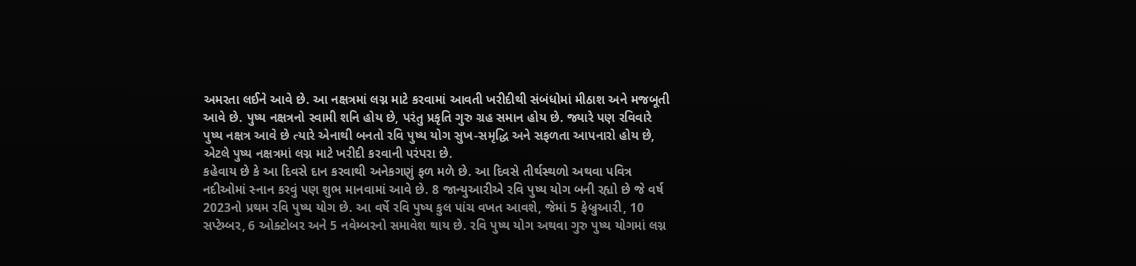અમરતા લઈને આવે છે. આ નક્ષત્રમાં લગ્ન માટે કરવામાં આવતી ખરીદીથી સંબંધોમાં મીઠાશ અને મજબૂતી આવે છે. પુષ્ય નક્ષત્રનો સ્વામી શનિ હોય છે, પરંતુ પ્રકૃતિ ગુરુ ગ્રહ સમાન હોય છે. જ્યારે પણ રવિવારે પુષ્ય નક્ષત્ર આવે છે ત્યારે એનાથી બનતો રવિ પુષ્ય યોગ સુખ-સમૃદ્ધિ અને સફળતા આપનારો હોય છે, એટલે પુષ્ય નક્ષત્રમાં લગ્ન માટે ખરીદી કરવાની પરંપરા છે.
કહેવાય છે કે આ દિવસે દાન કરવાથી અનેકગણું ફળ મળે છે. આ દિવસે તીર્થસ્થળો અથવા પવિત્ર નદીઓમાં સ્નાન કરવું પણ શુભ માનવામાં આવે છે. 8 જાન્યુઆરીએ રવિ પુષ્ય યોગ બની રહ્યો છે જે વર્ષ 2023નો પ્રથમ રવિ પુષ્ય યોગ છે. આ વર્ષે રવિ પુષ્ય કુલ પાંચ વખત આવશે, જેમાં 5 ફેબ્રુઆરી, 10 સપ્ટેમ્બર, 6 ઓક્ટોબર અને 5 નવેમ્બરનો સમાવેશ થાય છે. રવિ પુષ્ય યોગ અથવા ગુરુ પુષ્ય યોગમાં લગ્ન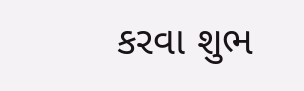કરવા શુભ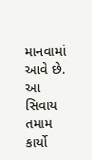માનવામાં આવે છે. આ સિવાય તમામ કાર્યો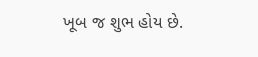ખૂબ જ શુભ હોય છે.